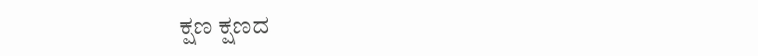ಕ್ಷಣ ಕ್ಷಣದ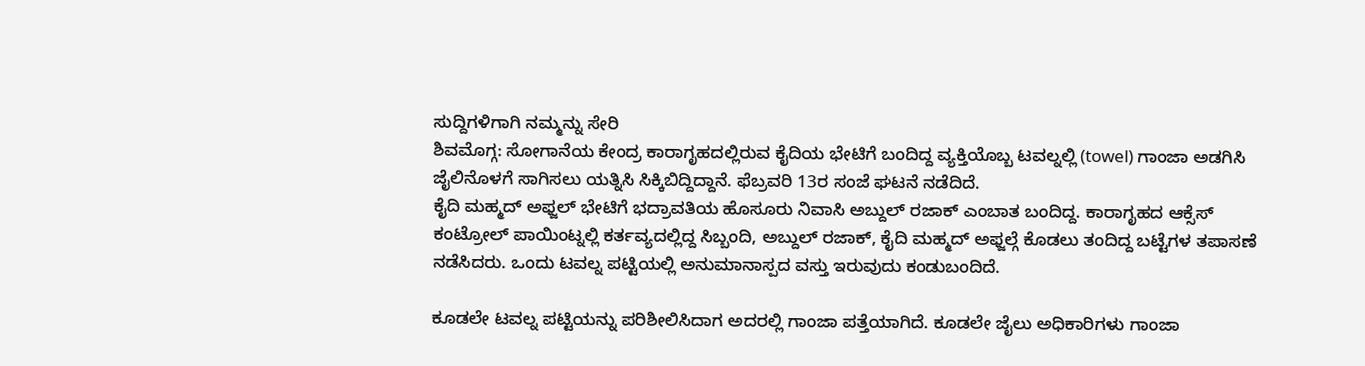ಸುದ್ದಿಗಳಿಗಾಗಿ ನಮ್ಮನ್ನು ಸೇರಿ
ಶಿವಮೊಗ್ಗ: ಸೋಗಾನೆಯ ಕೇಂದ್ರ ಕಾರಾಗೃಹದಲ್ಲಿರುವ ಕೈದಿಯ ಭೇಟಿಗೆ ಬಂದಿದ್ದ ವ್ಯಕ್ತಿಯೊಬ್ಬ ಟವಲ್ನಲ್ಲಿ (towel) ಗಾಂಜಾ ಅಡಗಿಸಿ ಜೈಲಿನೊಳಗೆ ಸಾಗಿಸಲು ಯತ್ನಿಸಿ ಸಿಕ್ಕಿಬಿದ್ದಿದ್ದಾನೆ. ಫೆಬ್ರವರಿ 13ರ ಸಂಜೆ ಘಟನೆ ನಡೆದಿದೆ.
ಕೈದಿ ಮಹ್ಮದ್ ಅಫ್ಜಲ್ ಭೇಟಿಗೆ ಭದ್ರಾವತಿಯ ಹೊಸೂರು ನಿವಾಸಿ ಅಬ್ದುಲ್ ರಜಾಕ್ ಎಂಬಾತ ಬಂದಿದ್ದ. ಕಾರಾಗೃಹದ ಆಕ್ಸೆಸ್ ಕಂಟ್ರೋಲ್ ಪಾಯಿಂಟ್ನಲ್ಲಿ ಕರ್ತವ್ಯದಲ್ಲಿದ್ದ ಸಿಬ್ಬಂದಿ, ಅಬ್ದುಲ್ ರಜಾಕ್, ಕೈದಿ ಮಹ್ಮದ್ ಅಫ್ಜಲ್ಗೆ ಕೊಡಲು ತಂದಿದ್ದ ಬಟ್ಟೆಗಳ ತಪಾಸಣೆ ನಡೆಸಿದರು. ಒಂದು ಟವಲ್ನ ಪಟ್ಟಿಯಲ್ಲಿ ಅನುಮಾನಾಸ್ಪದ ವಸ್ತು ಇರುವುದು ಕಂಡುಬಂದಿದೆ.

ಕೂಡಲೇ ಟವಲ್ನ ಪಟ್ಟಿಯನ್ನು ಪರಿಶೀಲಿಸಿದಾಗ ಅದರಲ್ಲಿ ಗಾಂಜಾ ಪತ್ತೆಯಾಗಿದೆ. ಕೂಡಲೇ ಜೈಲು ಅಧಿಕಾರಿಗಳು ಗಾಂಜಾ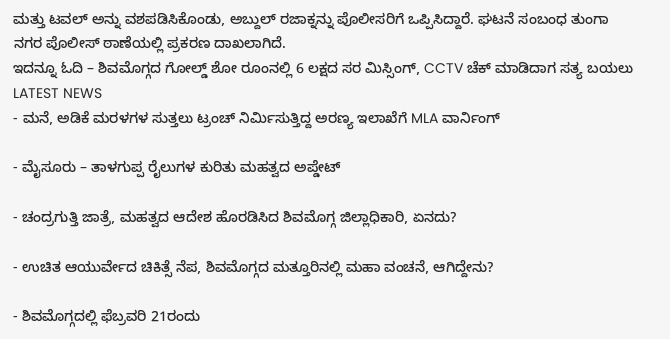ಮತ್ತು ಟವಲ್ ಅನ್ನು ವಶಪಡಿಸಿಕೊಂಡು, ಅಬ್ದುಲ್ ರಜಾಕ್ನನ್ನು ಪೊಲೀಸರಿಗೆ ಒಪ್ಪಿಸಿದ್ದಾರೆ. ಘಟನೆ ಸಂಬಂಧ ತುಂಗಾ ನಗರ ಪೊಲೀಸ್ ಠಾಣೆಯಲ್ಲಿ ಪ್ರಕರಣ ದಾಖಲಾಗಿದೆ.
ಇದನ್ನೂ ಓದಿ – ಶಿವಮೊಗ್ಗದ ಗೋಲ್ಡ್ ಶೋ ರೂಂನಲ್ಲಿ 6 ಲಕ್ಷದ ಸರ ಮಿಸ್ಸಿಂಗ್, CCTV ಚೆಕ್ ಮಾಡಿದಾಗ ಸತ್ಯ ಬಯಲು
LATEST NEWS
- ಮನೆ, ಅಡಿಕೆ ಮರಳಗಳ ಸುತ್ತಲು ಟ್ರಂಚ್ ನಿರ್ಮಿಸುತ್ತಿದ್ದ ಅರಣ್ಯ ಇಲಾಖೆಗೆ MLA ವಾರ್ನಿಂಗ್

- ಮೈಸೂರು – ತಾಳಗುಪ್ಪ ರೈಲುಗಳ ಕುರಿತು ಮಹತ್ವದ ಅಪ್ಡೇಟ್

- ಚಂದ್ರಗುತ್ತಿ ಜಾತ್ರೆ, ಮಹತ್ವದ ಆದೇಶ ಹೊರಡಿಸಿದ ಶಿವಮೊಗ್ಗ ಜಿಲ್ಲಾಧಿಕಾರಿ, ಏನದು?

- ಉಚಿತ ಆಯುರ್ವೇದ ಚಿಕಿತ್ಸೆ ನೆಪ, ಶಿವಮೊಗ್ಗದ ಮತ್ತೂರಿನಲ್ಲಿ ಮಹಾ ವಂಚನೆ, ಆಗಿದ್ದೇನು?

- ಶಿವಮೊಗ್ಗದಲ್ಲಿ ಫೆಬ್ರವರಿ 21ರಂದು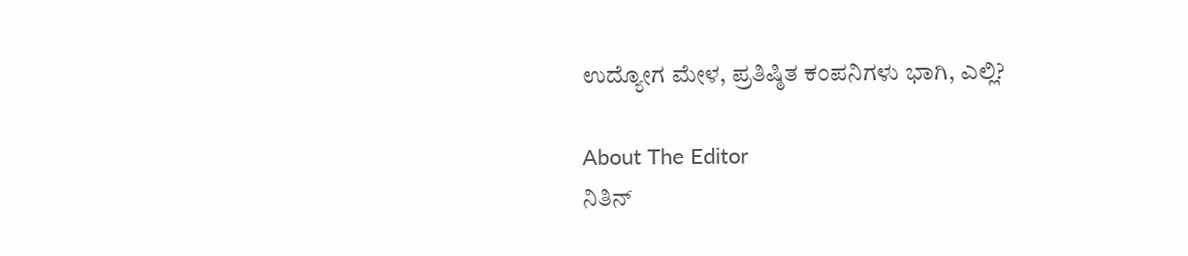ಉದ್ಯೋಗ ಮೇಳ, ಪ್ರತಿಷ್ಠಿತ ಕಂಪನಿಗಳು ಭಾಗಿ, ಎಲ್ಲಿ?

About The Editor
ನಿತಿನ್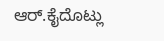ಆರ್.ಕೈದೊಟ್ಲು